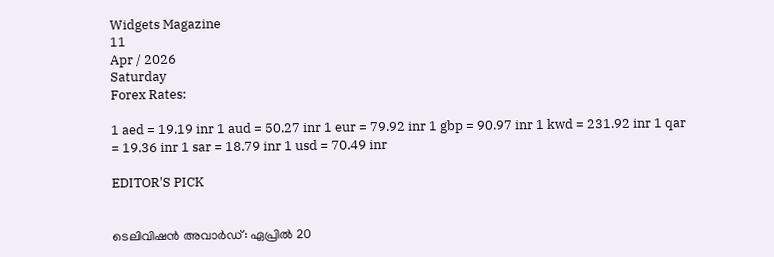Widgets Magazine
11
Apr / 2026
Saturday
Forex Rates:

1 aed = 19.19 inr 1 aud = 50.27 inr 1 eur = 79.92 inr 1 gbp = 90.97 inr 1 kwd = 231.92 inr 1 qar = 19.36 inr 1 sar = 18.79 inr 1 usd = 70.49 inr

EDITOR'S PICK


ടെലിവിഷന്‍ അവാര്‍ഡ്: ഏപ്രില്‍ 20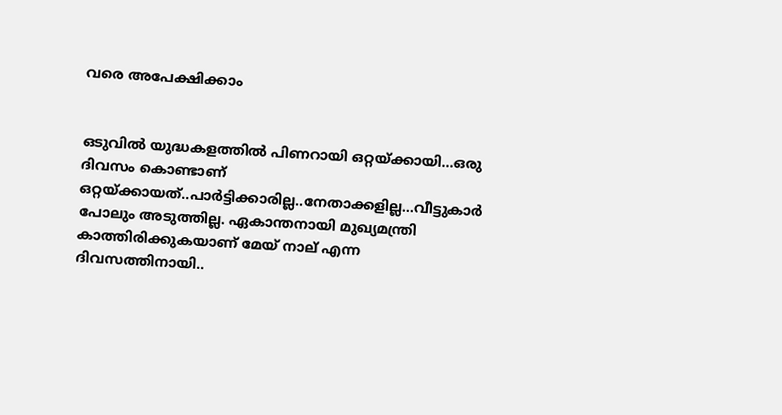വരെ അപേക്ഷിക്കാം


ഒടുവിൽ യുദ്ധകളത്തിൽ പിണറായി ഒറ്റയ്ക്കായി...ഒരു ദിവസം കൊണ്ടാണ് ഒറ്റയ്ക്കായത്..പാർട്ടിക്കാരില്ല..നേതാക്കളില്ല...വീട്ടുകാർ പോലും അടുത്തില്ല. ഏകാന്തനായി മുഖ്യമന്ത്രി കാത്തിരിക്കുകയാണ് മേയ് നാല് എന്ന ദിവസത്തിനായി..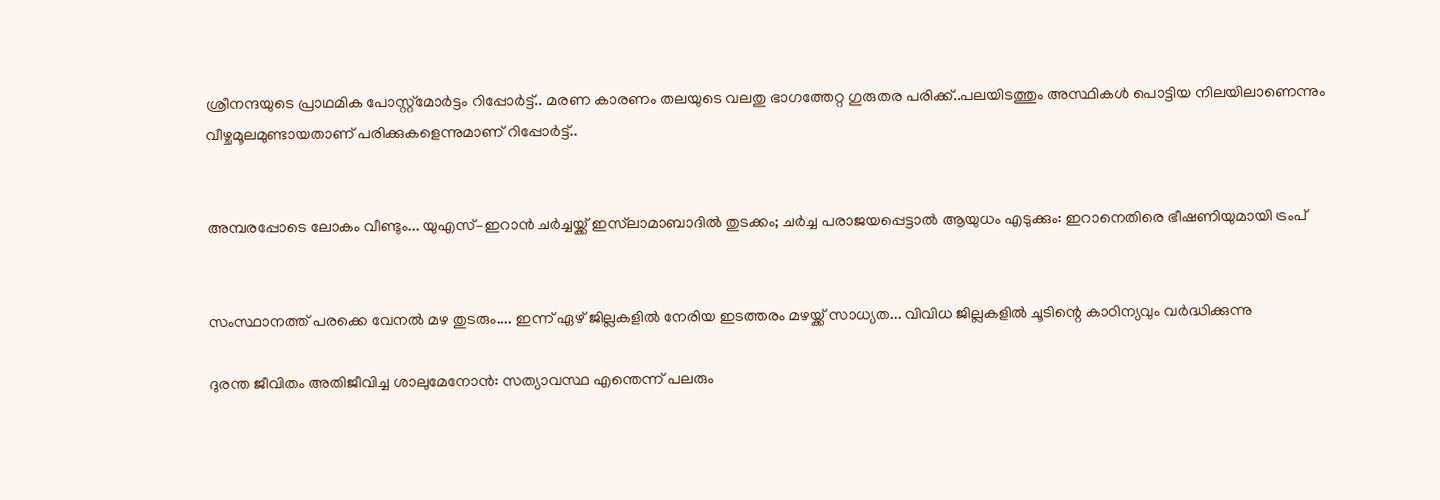ശ്രീനന്ദയുടെ പ്രാഥമിക പോസ്റ്റ്‌മോര്‍ട്ടം റിപ്പോര്‍ട്ട്.. മരണ കാരണം തലയുടെ വലതു ഭാഗത്തേറ്റ ഗുരുതര പരിക്ക്..പലയിടത്തും അസ്ഥികള്‍ പൊട്ടിയ നിലയിലാണെന്നും വീഴ്ചമൂലമുണ്ടായതാണ് പരിക്കുകളെന്നുമാണ് റിപ്പോര്‍ട്ട്..


അമ്പരപ്പോടെ ലോകം വീണ്ടും... യുഎസ്–ഇറാൻ ചർച്ചയ്ക്ക് ഇസ്‌ലാമാബാദിൽ തുടക്കം; ചർച്ച പരാജയപ്പെട്ടാൽ ആയുധം എടുക്കും: ഇറാനെതിരെ ഭീഷണിയുമായി ട്രംപ്


സംസ്ഥാനത്ത് പരക്കെ വേനൽ മഴ തുടരും.... ഇന്ന് ഏഴ് ജില്ലകളിൽ നേരിയ ഇടത്തരം മഴയ്ക്ക് സാധ്യത... വിവിധ ജില്ലകളിൽ ചൂടിന്റെ കാഠിന്യവും വർദ്ധിക്കുന്നു

ദുരന്ത ജീവിതം അതിജീവിച്ച ശാലുമേനോൻ: സത്യാവസ്ഥ എന്തെന്ന് പലരും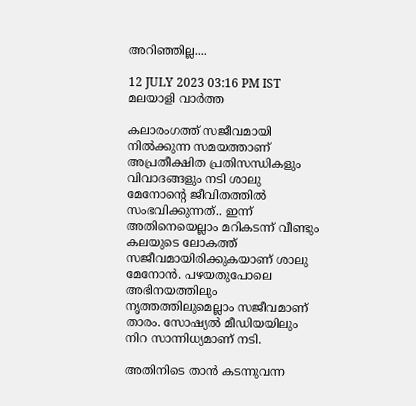അറിഞ്ഞില്ല....

12 JULY 2023 03:16 PM IST
മലയാളി വാര്‍ത്ത

കലാരംഗത്ത് സജീവമായി നിൽക്കുന്ന സമയത്താണ് അപ്രതീക്ഷിത പ്രതിസന്ധികളും വിവാദങ്ങളും നടി ശാലു മേനോന്റെ ജീവിതത്തിൽ സംഭവിക്കുന്നത്.. ഇന്ന് അതിനെയെല്ലാം മറികടന്ന് വീണ്ടും കലയുടെ ലോകത്ത് സജീവമായിരിക്കുകയാണ് ശാലു മേനോൻ. പഴയതുപോലെ അഭിനയത്തിലും നൃത്തത്തിലുമെല്ലാം സജീവമാണ് താരം. സോഷ്യല്‍ മീഡിയയിലും നിറ സാന്നിധ്യമാണ് നടി.

അതിനിടെ താൻ കടന്നുവന്ന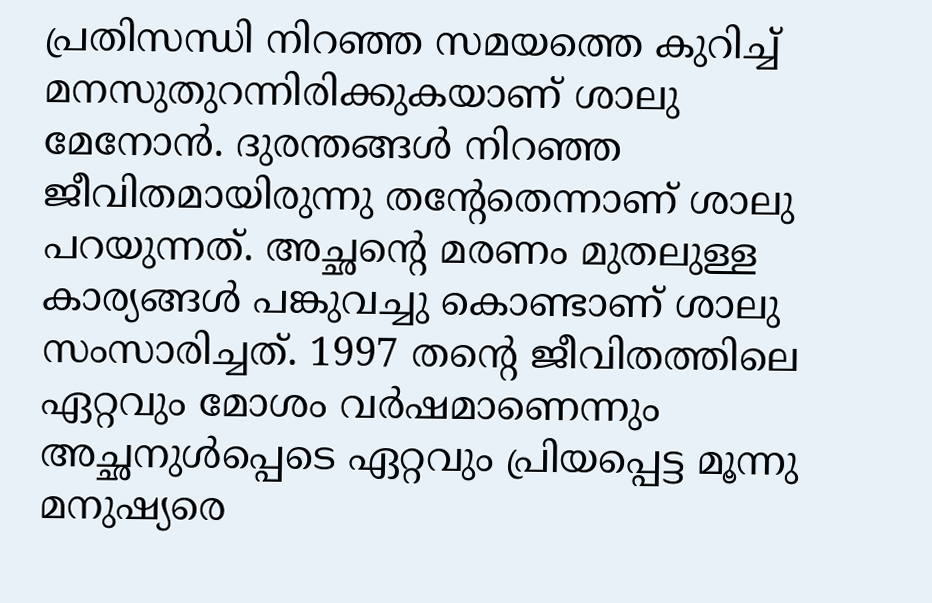പ്രതിസന്ധി നിറഞ്ഞ സമയത്തെ കുറിച്ച് മനസുതുറന്നിരിക്കുകയാണ് ശാലു മേനോൻ. ദുരന്തങ്ങൾ നിറഞ്ഞ ജീവിതമായിരുന്നു തന്റേതെന്നാണ് ശാലു പറയുന്നത്. അച്ഛന്റെ മരണം മുതലുള്ള കാര്യങ്ങൾ പങ്കുവച്ചു കൊണ്ടാണ് ശാലു സംസാരിച്ചത്. 1997 തന്റെ ജീവിതത്തിലെ ഏറ്റവും മോശം വര്‍ഷമാണെന്നും അച്ഛനുള്‍പ്പെടെ ഏറ്റവും പ്രിയപ്പെട്ട മൂന്നു മനുഷ്യരെ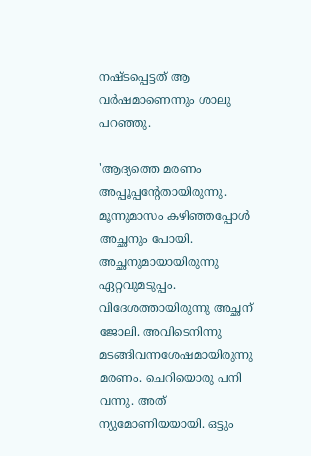നഷ്ടപ്പെട്ടത് ആ വര്‍ഷമാണെന്നും ശാലു പറഞ്ഞു.

'ആദ്യത്തെ മരണം അപ്പൂപ്പന്റേതായിരുന്നു. മൂന്നുമാസം കഴിഞ്ഞപ്പോള്‍ അച്ഛനും പോയി. അച്ഛനുമായായിരുന്നു ഏറ്റവുമടുപ്പം. വിദേശത്തായിരുന്നു അച്ഛന് ജോലി. അവിടെനിന്നു മടങ്ങിവന്നശേഷമായിരുന്നു മരണം. ചെറിയൊരു പനി വന്നു. അത് ന്യുമോണിയയായി. ഒട്ടും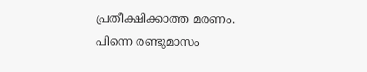പ്രതീക്ഷിക്കാത്ത മരണം. പിന്നെ രണ്ടുമാസം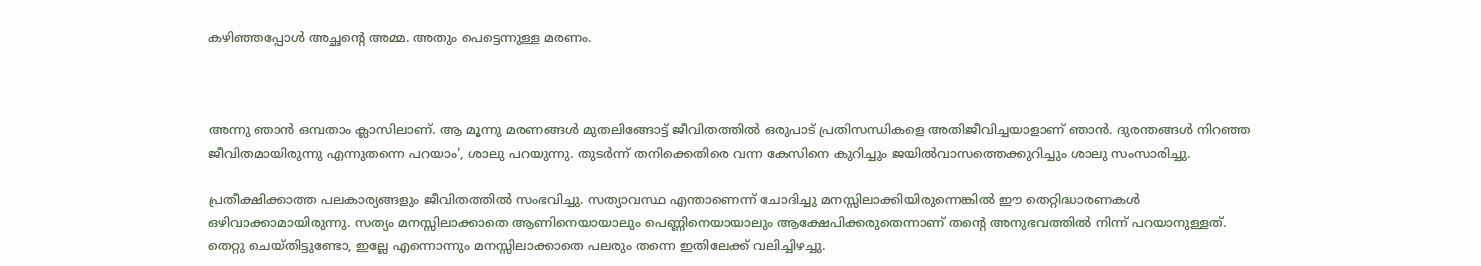കഴിഞ്ഞപ്പോള്‍ അച്ഛന്റെ അമ്മ. അതും പെട്ടെന്നുള്ള മരണം.



അന്നു ഞാന്‍ ഒമ്പതാം ക്ലാസിലാണ്. ആ മൂന്നു മരണങ്ങള്‍ മുതലിങ്ങോട്ട് ജീവിതത്തില്‍ ഒരുപാട് പ്രതിസന്ധികളെ അതിജീവിച്ചയാളാണ് ഞാന്‍. ദുരന്തങ്ങള്‍ നിറഞ്ഞ ജീവിതമായിരുന്നു എന്നുതന്നെ പറയാം', ശാലു പറയുന്നു. തുടർന്ന് തനിക്കെതിരെ വന്ന കേസിനെ കുറിച്ചും ജയിൽവാസത്തെക്കുറിച്ചും ശാലു സംസാരിച്ചു.

പ്രതീക്ഷിക്കാത്ത പലകാര്യങ്ങളും ജീവിതത്തില്‍ സംഭവിച്ചു. സത്യാവസ്ഥ എന്താണെന്ന് ചോദിച്ചു മനസ്സിലാക്കിയിരുന്നെങ്കില്‍ ഈ തെറ്റിദ്ധാരണകള്‍ ഒഴിവാക്കാമായിരുന്നു. സത്യം മനസ്സിലാക്കാതെ ആണിനെയായാലും പെണ്ണിനെയായാലും ആക്ഷേപിക്കരുതെന്നാണ് തന്റെ അനുഭവത്തിൽ നിന്ന് പറയാനുള്ളത്. തെറ്റു ചെയ്തിട്ടുണ്ടോ, ഇല്ലേ എന്നൊന്നും മനസ്സിലാക്കാതെ പലരും തന്നെ ഇതിലേക്ക് വലിച്ചിഴച്ചു.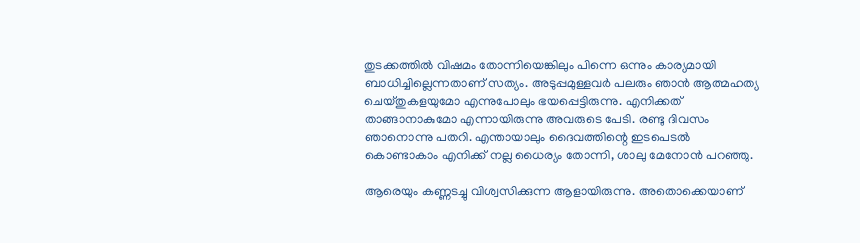തുടക്കത്തില്‍ വിഷമം തോന്നിയെങ്കിലും പിന്നെ ഒന്നും കാര്യമായി ബാധിച്ചില്ലെന്നതാണ് സത്യം. അടുപ്പമുള്ളവര്‍ പലരും ഞാന്‍ ആത്മഹത്യ ചെയ്തുകളയുമോ എന്നുപോലും ഭയപ്പെട്ടിരുന്നു. എനിക്കത് താങ്ങാനാകുമോ എന്നായിരുന്നു അവരുടെ പേടി. രണ്ടു ദിവസം ഞാനൊന്നു പതറി. എന്തായാലും ദൈവത്തിന്റെ ഇടപെടല്‍ കൊണ്ടാകാം എനിക്ക് നല്ല ധൈര്യം തോന്നി, ശാലു മേനോൻ പറഞ്ഞു.

ആരെയും കണ്ണടച്ചു വിശ്വസിക്കുന്ന ആളായിരുന്നു. അതൊക്കെയാണ്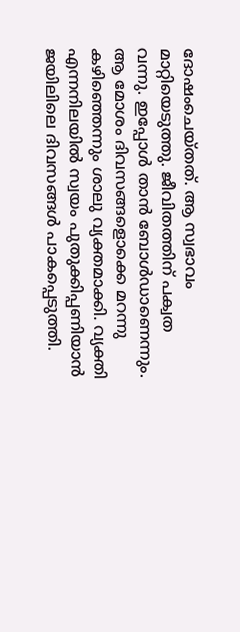ദോഷംചെയ്തത്. ആ സ്വഭാവം മാറ്റിയെടുത്തു. ജീവിതത്തിന് പക്വത വന്നു. ഇപ്പോള്‍ താൻ ബോൾഡാണെന്നും. ആ മോശം ദിവസങ്ങളൊക്കെ മറന്നു കഴിഞ്ഞെന്നും ശാലു വ്യക്തമാക്കി. വ്യക്തി എന്നനിലയില്‍ സ്വയം പുതുക്കിപ്പണിയാന്‍ ജയിലിലെ ദിവസങ്ങള്‍ പാകപ്പെടുത്തി.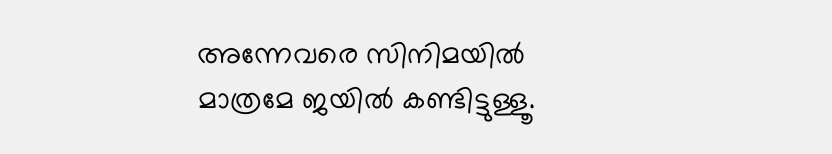അന്നേവരെ സിനിമയില്‍ മാത്രമേ ജയില്‍ കണ്ടിട്ടുള്ളൂ.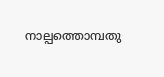നാല്പത്തൊമ്പതു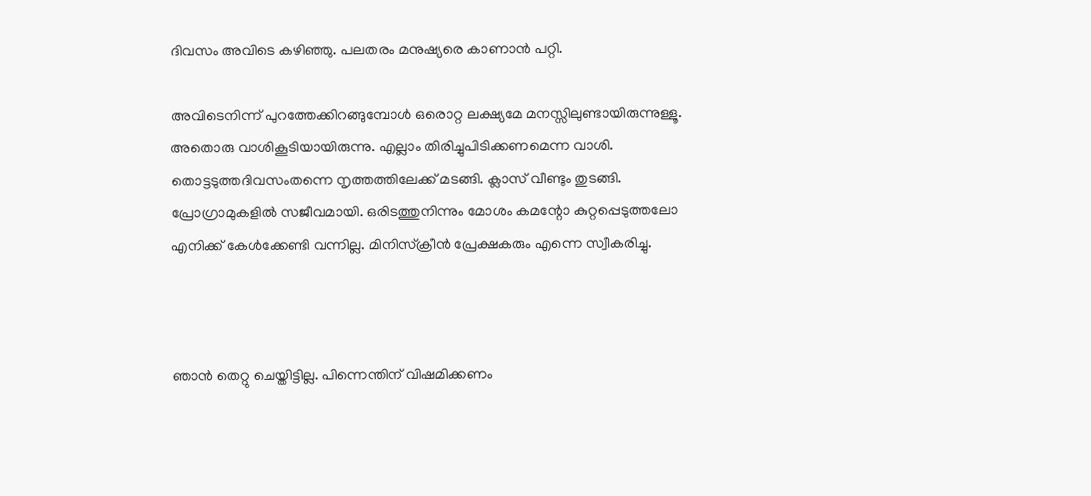ദിവസം അവിടെ കഴിഞ്ഞു. പലതരം മനുഷ്യരെ കാണാന്‍ പറ്റി.

അവിടെനിന്ന് പുറത്തേക്കിറങ്ങുമ്പോള്‍ ഒരൊറ്റ ലക്ഷ്യമേ മനസ്സിലുണ്ടായിരുന്നുള്ളൂ. അതൊരു വാശികൂടിയായിരുന്നു. എല്ലാം തിരിച്ചുപിടിക്കണമെന്ന വാശി. തൊട്ടടുത്തദിവസംതന്നെ നൃത്തത്തിലേക്ക് മടങ്ങി. ക്ലാസ് വീണ്ടും തുടങ്ങി. പ്രോഗ്രാമുകളില്‍ സജീവമായി. ഒരിടത്തുനിന്നും മോശം കമന്റോ കുറ്റപ്പെടുത്തലോ എനിക്ക് കേള്‍ക്കേണ്ടി വന്നില്ല. മിനിസ്‌ക്രീന്‍ പ്രേക്ഷകരും എന്നെ സ്വീകരിച്ചു.



ഞാന്‍ തെറ്റു ചെയ്തിട്ടില്ല. പിന്നെന്തിന് വിഷമിക്കണം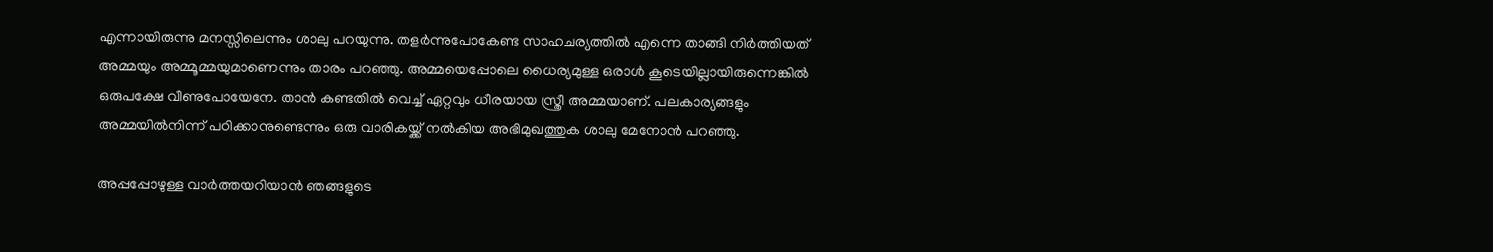എന്നായിരുന്നു മനസ്സിലെന്നും ശാലു പറയുന്നു. തളര്‍ന്നുപോകേണ്ട സാഹചര്യത്തില്‍ എന്നെ താങ്ങി നിര്‍ത്തിയത് അമ്മയും അമ്മൂമ്മയുമാണെന്നും താരം പറഞ്ഞു. അമ്മയെപ്പോലെ ധൈര്യമുള്ള ഒരാള്‍ കൂടെയില്ലായിരുന്നെങ്കില്‍ ഒരുപക്ഷേ വീണുപോയേനേ. താൻ കണ്ടതിൽ വെച്ച് ഏറ്റവും ധീരയായ സ്ത്രീ അമ്മയാണ്. പലകാര്യങ്ങളും അമ്മയില്‍നിന്ന് പഠിക്കാനുണ്ടെന്നും ഒരു വാരികയ്ക്ക് നൽകിയ അഭിമുഖത്തുക ശാലു മേനോൻ പറഞ്ഞു.

അപ്പപ്പോഴുള്ള വാര്‍ത്തയറിയാന്‍ ഞങ്ങളുടെ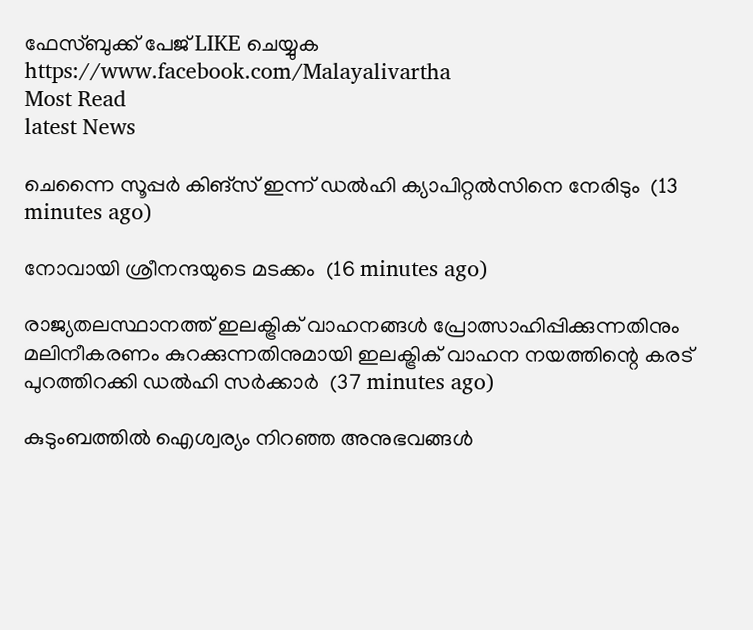ഫേസ്‌ബുക്ക്‌ പേജ് LIKE ചെയ്യുക
https://www.facebook.com/Malayalivartha
Most Read
latest News

ചെന്നൈ സൂപ്പർ കിങ്‌സ് ഇന്ന് ഡൽഹി ക്യാപിറ്റൽസിനെ നേരിടും  (13 minutes ago)

നോവായി ശ്രീനന്ദയുടെ മടക്കം  (16 minutes ago)

രാജ്യതലസ്ഥാനത്ത് ഇലക്ട്രിക് വാഹനങ്ങൾ പ്രോത്സാഹിപ്പിക്കുന്നതിനും മലിനീകരണം കുറക്കുന്നതിനുമായി ഇലക്ട്രിക് വാഹന നയത്തിന്റെ കരട് പുറത്തിറക്കി ഡൽഹി സർക്കാർ  (37 minutes ago)

കുടുംബത്തിൽ ഐശ്വര്യം നിറഞ്ഞ അനുഭവങ്ങൾ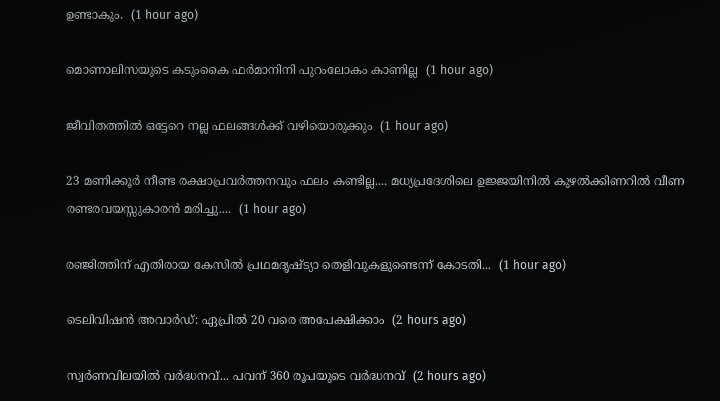ഉണ്ടാകും.  (1 hour ago)

മൊണാലിസയുടെ കടുംകൈ ഫർമാനിനി പുറംലോകം കാണില്ല  (1 hour ago)

ജീവിതത്തിൽ ഒട്ടേറെ നല്ല ഫലങ്ങൾക്ക് വഴിയൊരുക്കും  (1 hour ago)

23 മണിക്കൂർ നീണ്ട രക്ഷാപ്രവർത്തനവും ഫലം കണ്ടില്ല.... മധ്യപ്രദേശിലെ ഉജ്ജയിനിൽ കുഴൽക്കിണറിൽ വീണ രണ്ടരവയസ്സുകാരൻ മരിച്ചു....  (1 hour ago)

രഞ്ജിത്തിന് എതിരായ കേസിൽ പ്രഥമദൃഷ്ട്യാ തെളിവുകളുണ്ടെന്ന് കോടതി...  (1 hour ago)

ടെലിവിഷന്‍ അവാര്‍ഡ്: ഏപ്രില്‍ 20 വരെ അപേക്ഷിക്കാം  (2 hours ago)

സ്വര്‍ണവിലയില്‍ വർദ്ധനവ്... പവന് 360 രൂപയുടെ വർദ്ധനവ്  (2 hours ago)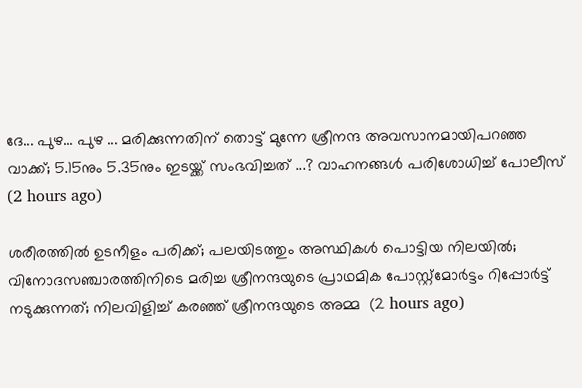ദേ... പുഴ... പുഴ ... മരിക്കുന്നതിന് തൊട്ട് മുന്നേ ശ്രീനന്ദ അവസാനമായിപറഞ്ഞ വാക്ക്; 5.15നും 5.35നും ഇടയ്ക്ക് സംഭവിച്ചത് ...? വാഹനങ്ങൾ പരിശോധിച്ച് പോലീസ്  (2 hours ago)

ശരീരത്തിൽ ഉടനീളം പരിക്ക്; പലയിടത്തും അസ്ഥികൾ പൊട്ടിയ നിലയിൽ; വിനോദസഞ്ചാരത്തിനിടെ മരിച്ച ശ്രീനന്ദയുടെ പ്രാഥമിക പോസ്റ്റ്മോർട്ടം റിപ്പോർട്ട് നടുക്കുന്നത്; നിലവിളിച്ച് കരഞ്ഞ് ശ്രീനന്ദയുടെ അമ്മ  (2 hours ago)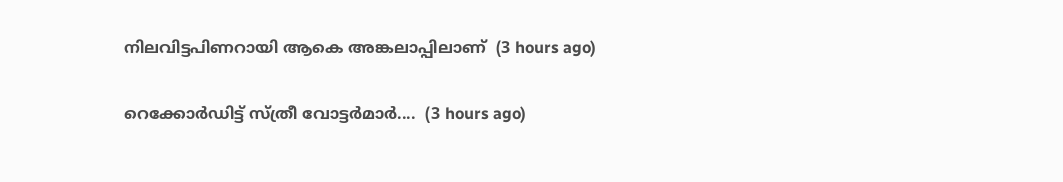നിലവിട്ടപിണറായി ആകെ അങ്കലാപ്പിലാണ്  (3 hours ago)

റെക്കോർഡിട്ട് സ്ത്രീ വോട്ടർമാർ....  (3 hours ago)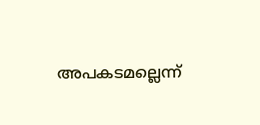അപകടമല്ലെന്ന്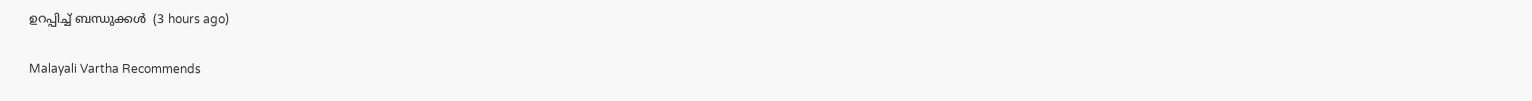ഉറപ്പിച്ച് ബന്ധുക്കൾ  (3 hours ago)

Malayali Vartha Recommends